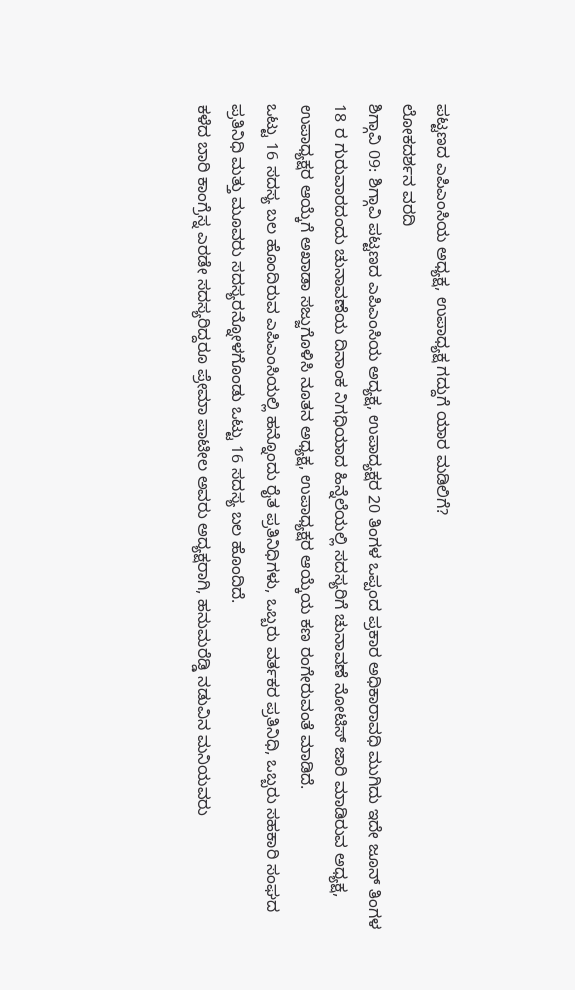ಪಟ್ಟಣದ ಎಪಿಎಂಸಿಯ ಅಧ್ಯಕ್ಷ, ಉಪಾಧ್ಯಕ್ಷ ಗದ್ದುಗೆ ಯಾರ ಮಡಿಲಿಗೆ?
ಲೋಕದರ್ಶನ ವರದಿ
ಶಿಗ್ಗಾವಿ 09: ಶಿಗ್ಗಾವಿ ಪಟ್ಟಣದ ಎಪಿಎಂಸಿಯ ಅದ್ಯಕ್ಷ, ಉಪಾದ್ಯಕ್ಷರ 20 ತಿಂಗಳ ಒಪ್ಪಂದ ಪ್ರಕಾರ ಅಧಿಕಾರಾವಧಿ ಮುಗಿದು ಇದೇ ಜೂನ್ ತಿಂಗಳ 18 ರ ಗುರುವಾರದಂದು ಚುನಾವಣೆಯ ದಿನಾಂಕ ನಿಗಧಿಯಾದ ಹಿನ್ನೆಲೆಯಲ್ಲಿ ಸದಸ್ಯರಿಗೆ ಚುನಾವಣೆ ನೋಟಿಸ್ ಜಾರಿ ಮಾಡಿರುವ ಅಧ್ಯಕ್ಷ, ಉಪಾಧ್ಯಕ್ಷರ ಆಯ್ಕೆಗೆ ಅಖಾಡಾ ಸಜ್ಜುಗೊಳಿಸಿ ನೂತನ ಅಧ್ಯಕ್ಷ, ಉಪಾಧ್ಯಕ್ಷರ ಆಯ್ಕೆಯ ಕಣ ರಂಗೇರುವಂತೆ ಮಾಡಿದೆ.
ಒಟ್ಟು 16 ಸದಸ್ಯ ಬಲ ಹೊಂದಿರುವ ಎಪಿಎಂಸಿಯಲ್ಲಿ ಹನ್ನೊಂದು ರೈತ ಪ್ರತಿನಿಧಿಗಳು, ಒಬ್ಬರು ವರ್ತಕರ ಪ್ರತಿನಿಧಿ, ಒಬ್ಬರು ಸಹಕಾರಿ ಸಂಘದ ಪ್ರತಿನಿಧಿ ಮತ್ತು ಮೂವರು ಸದಸ್ಯರನ್ನೋಳಗೊಂಡು ಒಟ್ಟು 16 ಸದಸ್ಯ ಬಲ ಹೊಂದಿದೆ.
ಕಳೆದ ಬಾರಿ ಕಾಂಗ್ರೆಸ್ನ ಎರಡೇ ಸದಸ್ಯರಿದ್ದರೂ ಪ್ರೇಮಾ ಪಾಟೀಲ ಅವರು ಅದ್ಯಕ್ಷರಾಗಿ, ಹನುಮರೆಡ್ಡಿ ನಡುವಿನ ಮನಿಯವರು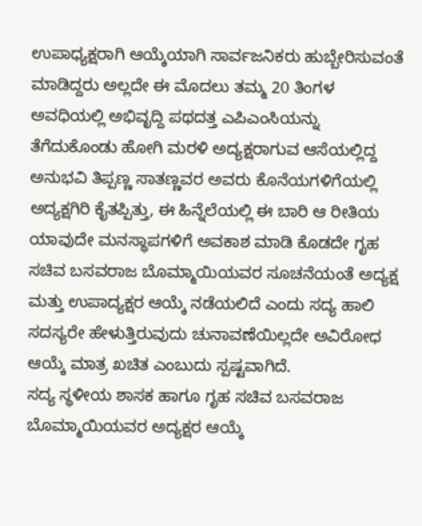ಉಪಾಧ್ಯಕ್ಷರಾಗಿ ಆಯ್ಕೆಯಾಗಿ ಸಾರ್ವಜನಿಕರು ಹುಬ್ಬೇರಿಸುವಂತೆ ಮಾಡಿದ್ದರು ಅಲ್ಲದೇ ಈ ಮೊದಲು ತಮ್ಮ 20 ತಿಂಗಳ ಅವಧಿಯಲ್ಲಿ ಅಭಿವೃದ್ದಿ ಪಥದತ್ತ ಎಪಿಎಂಸಿಯನ್ನು ತೆಗೆದುಕೊಂಡು ಹೋಗಿ ಮರಳಿ ಅದ್ಯಕ್ಷರಾಗುವ ಆಸೆಯಲ್ಲಿದ್ದ ಅನುಭವಿ ತಿಪ್ಪಣ್ಣ ಸಾತಣ್ಣವರ ಅವರು ಕೊನೆಯಗಳಿಗೆಯಲ್ಲಿ ಅದ್ಯಕ್ಷಗಿರಿ ಕೈತಪ್ಪಿತ್ತು, ಈ ಹಿನ್ನೆಲೆಯಲ್ಲಿ ಈ ಬಾರಿ ಆ ರೀತಿಯ ಯಾವುದೇ ಮನಸ್ಥಾಪಗಳಿಗೆ ಅವಕಾಶ ಮಾಡಿ ಕೊಡದೇ ಗೃಹ ಸಚಿವ ಬಸವರಾಜ ಬೊಮ್ಮಾಯಿಯವರ ಸೂಚನೆಯಂತೆ ಅದ್ಯಕ್ಷ ಮತ್ತು ಉಪಾದ್ಯಕ್ಷರ ಆಯ್ಕೆ ನಡೆಯಲಿದೆ ಎಂದು ಸದ್ಯ ಹಾಲಿ ಸದಸ್ಯರೇ ಹೇಳುತ್ತಿರುವುದು ಚುನಾವಣೆಯಿಲ್ಲದೇ ಅವಿರೋಧ ಆಯ್ಕೆ ಮಾತ್ರ ಖಚಿತ ಎಂಬುದು ಸ್ಪಷ್ಟವಾಗಿದೆ.
ಸದ್ಯ ಸ್ಥಳೀಯ ಶಾಸಕ ಹಾಗೂ ಗೃಹ ಸಚಿವ ಬಸವರಾಜ ಬೊಮ್ಮಾಯಿಯವರ ಅದ್ಯಕ್ಷರ ಆಯ್ಕೆ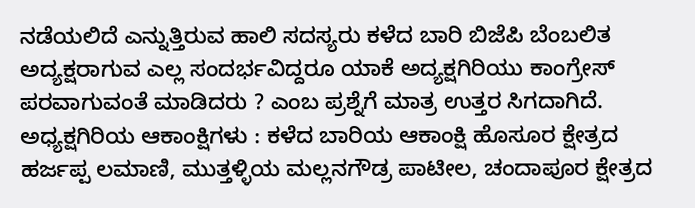ನಡೆಯಲಿದೆ ಎನ್ನುತ್ತಿರುವ ಹಾಲಿ ಸದಸ್ಯರು ಕಳೆದ ಬಾರಿ ಬಿಜೆಪಿ ಬೆಂಬಲಿತ ಅದ್ಯಕ್ಷರಾಗುವ ಎಲ್ಲ ಸಂದರ್ಭವಿದ್ದರೂ ಯಾಕೆ ಅದ್ಯಕ್ಷಗಿರಿಯು ಕಾಂಗ್ರೇಸ್ ಪರವಾಗುವಂತೆ ಮಾಡಿದರು ? ಎಂಬ ಪ್ರಶ್ನೆಗೆ ಮಾತ್ರ ಉತ್ತರ ಸಿಗದಾಗಿದೆ.
ಅಧ್ಯಕ್ಷಗಿರಿಯ ಆಕಾಂಕ್ಷಿಗಳು : ಕಳೆದ ಬಾರಿಯ ಆಕಾಂಕ್ಷಿ ಹೊಸೂರ ಕ್ಷೇತ್ರದ ಹರ್ಜಪ್ಪ ಲಮಾಣಿ, ಮುತ್ತಳ್ಳಿಯ ಮಲ್ಲನಗೌಡ್ರ ಪಾಟೀಲ, ಚಂದಾಪೂರ ಕ್ಷೇತ್ರದ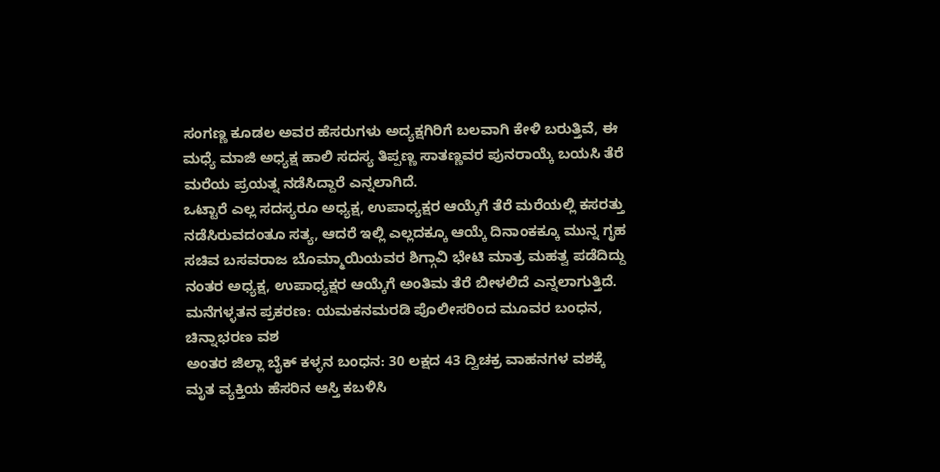ಸಂಗಣ್ಣ ಕೂಡಲ ಅವರ ಹೆಸರುಗಳು ಅದ್ಯಕ್ಷಗಿರಿಗೆ ಬಲವಾಗಿ ಕೇಳಿ ಬರುತ್ತಿವೆ, ಈ ಮಧ್ಯೆ ಮಾಜಿ ಅಧ್ಯಕ್ಷ ಹಾಲಿ ಸದಸ್ಯ ತಿಪ್ಪಣ್ಣ ಸಾತಣ್ಣವರ ಪುನರಾಯ್ಕೆ ಬಯಸಿ ತೆರೆ ಮರೆಯ ಪ್ರಯತ್ನ ನಡೆಸಿದ್ದಾರೆ ಎನ್ನಲಾಗಿದೆ.
ಒಟ್ಟಾರೆ ಎಲ್ಲ ಸದಸ್ಯರೂ ಅಧ್ಯಕ್ಷ, ಉಪಾಧ್ಯಕ್ಷರ ಆಯ್ಕೆಗೆ ತೆರೆ ಮರೆಯಲ್ಲಿ ಕಸರತ್ತು ನಡೆಸಿರುವದಂತೂ ಸತ್ಯ, ಆದರೆ ಇಲ್ಲಿ ಎಲ್ಲದಕ್ಕೂ ಆಯ್ಕೆ ದಿನಾಂಕಕ್ಕೂ ಮುನ್ನ ಗೃಹ ಸಚಿವ ಬಸವರಾಜ ಬೊಮ್ಮಾಯಿಯವರ ಶಿಗ್ಗಾವಿ ಭೇಟಿ ಮಾತ್ರ ಮಹತ್ವ ಪಡೆದಿದ್ದು ನಂತರ ಅಧ್ಯಕ್ಷ, ಉಪಾಧ್ಯಕ್ಷರ ಆಯ್ಕೆಗೆ ಅಂತಿಮ ತೆರೆ ಬೀಳಲಿದೆ ಎನ್ನಲಾಗುತ್ತಿದೆ.
ಮನೆಗಳ್ಳತನ ಪ್ರಕರಣ: ಯಮಕನಮರಡಿ ಪೊಲೀಸರಿಂದ ಮೂವರ ಬಂಧನ, ಚಿನ್ನಾಭರಣ ವಶ
ಅಂತರ ಜಿಲ್ಲಾ ಬೈಕ್ ಕಳ್ಳನ ಬಂಧನ: 30 ಲಕ್ಷದ 43 ದ್ವಿಚಕ್ರ ವಾಹನಗಳ ವಶಕ್ಕೆ
ಮೃತ ವ್ಯಕ್ತಿಯ ಹೆಸರಿನ ಆಸ್ತಿ ಕಬಳಿಸಿ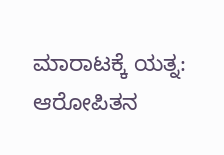ಮಾರಾಟಕ್ಕೆ ಯತ್ನ: ಆರೋಪಿತನ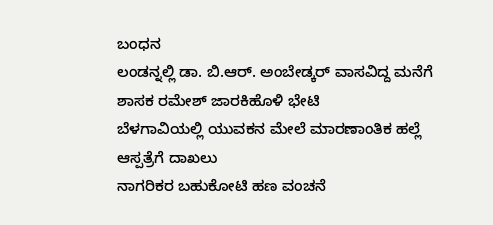ಬಂಧನ
ಲಂಡನ್ನಲ್ಲಿ ಡಾ. ಬಿ.ಆರ್. ಅಂಬೇಡ್ಕರ್ ವಾಸವಿದ್ದ ಮನೆಗೆ ಶಾಸಕ ರಮೇಶ್ ಜಾರಕಿಹೊಳಿ ಭೇಟಿ
ಬೆಳಗಾವಿಯಲ್ಲಿ ಯುವಕನ ಮೇಲೆ ಮಾರಣಾಂತಿಕ ಹಲ್ಲೆ ಆಸ್ಪತ್ರೆಗೆ ದಾಖಲು
ನಾಗರಿಕರ ಬಹುಕೋಟಿ ಹಣ ವಂಚನೆ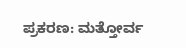ಪ್ರಕರಣ: ಮತ್ತೋರ್ವ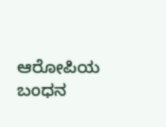ಆರೋಪಿಯ ಬಂಧನ